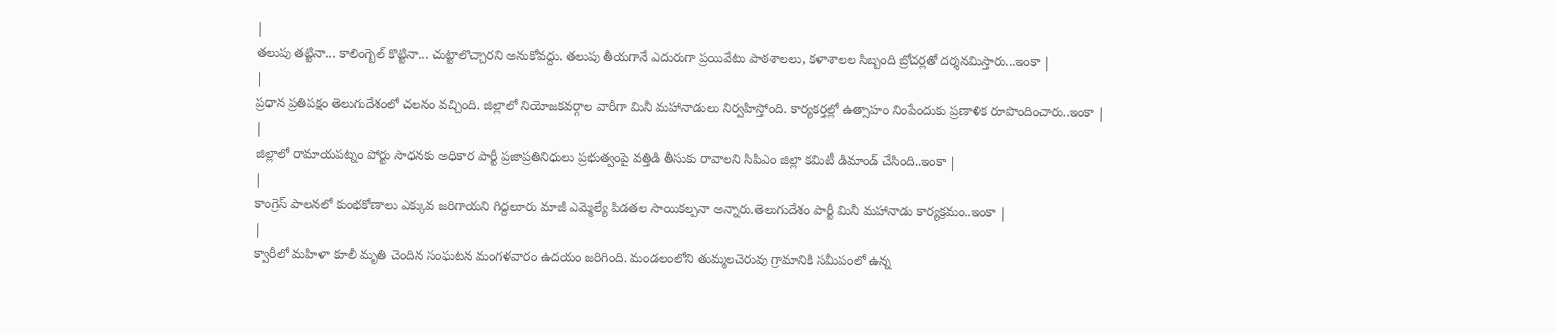|
తలుపు తట్టినా... కాలింగ్బెల్ కొట్టినా... చుట్టాలొచ్చారని అనుకోవద్దు. తలుపు తీయగానే ఎదురుగా ప్రయివేటు పాఠశాలలు, కళాశాలల సిబ్బంది బ్రోచర్లతో దర్శనమిస్తారు...ఇంకా |
|
ప్రధాన ప్రతిపక్షం తెలుగుదేశంలో చలనం వచ్చింది. జిల్లాలో నియోజకవర్గాల వారీగా మినీ మహానాడులు నిర్వహిస్తోంది. కార్యకర్తల్లో ఉత్సాహం నింపేందుకు ప్రణాళిక రూపొందించారు..ఇంకా |
|
జిల్లాలో రామాయపట్నం పోర్టు సాధనకు అధికార పార్టీ ప్రజాప్రతినిధులు ప్రభుత్వంపై వత్తిడి తీసుకు రావాలని సిపిఎం జిల్లా కమిటీ డిమాండ్ చేసింది..ఇంకా |
|
కాంగ్రెస్ పాలనలో కుంభకోణాలు ఎక్కువ జరిగాయని గిద్దలూరు మాజీ ఎమ్మెల్యే పిడతల సాయికల్పనా అన్నారు.తెలుగుదేశం పార్టీ మినీ మహానాడు కార్యక్రమం..ఇంకా |
|
క్వారీలో మహిళా కూలీ మృతి చెందిన సంఘటన మంగళవారం ఉదయం జరిగింది. మండలంలోని తుమ్మలచెరువు గ్రామానికి సమీపంలో ఉన్న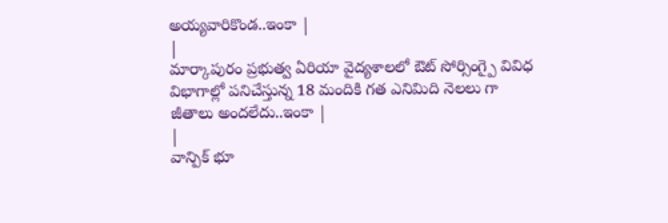అయ్యవారికొండ..ఇంకా |
|
మార్కాపురం ప్రభుత్వ ఏరియా వైద్యశాలలో ఔట్ సోర్సింగ్పై వివిధ విభాగాల్లో పనిచేస్తున్న 18 మందికి గత ఎనిమిది నెలలు గా జీతాలు అందలేదు..ఇంకా |
|
వాన్పిక్ భూ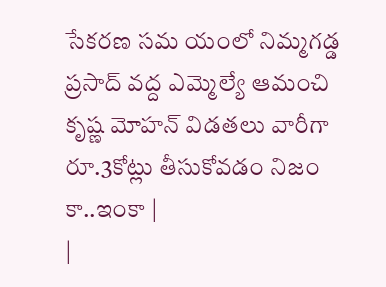సేకరణ సమ యంలో నిమ్మగడ్డ ప్రసాద్ వద్ద ఎమ్మెల్యే ఆమంచి కృష్ణ మోహన్ విడతలు వారీగా రూ.3కోట్లు తీసుకోవడం నిజం కా..ఇంకా |
|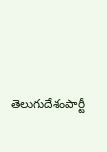తెలుగుదేశంపార్టీ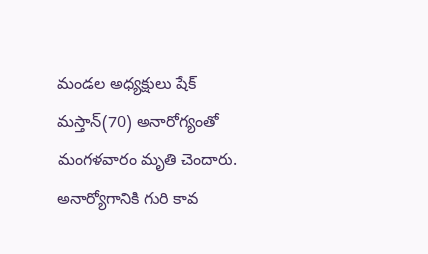మండల అధ్యక్షులు షేక్ మస్తాన్(70) అనారోగ్యంతో మంగళవారం మృతి చెందారు. అనార్యోగానికి గురి కావ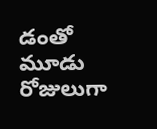డంతో మూడు రోజులుగా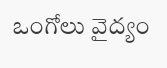ఒంగోలు వైద్యం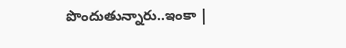పొందుతున్నారు..ఇంకా |